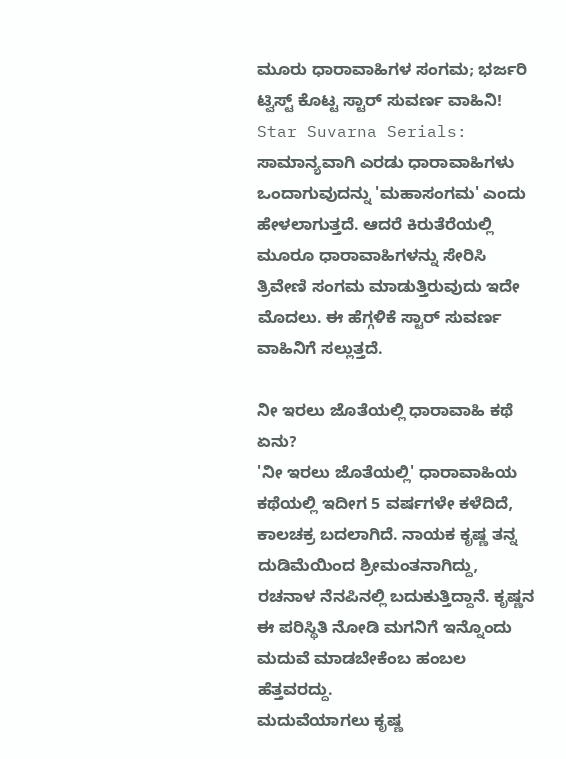ಮೂರು ಧಾರಾವಾಹಿಗಳ ಸಂಗಮ; ಭರ್ಜರಿ ಟ್ವಿಸ್ಟ್ ಕೊಟ್ಟ ಸ್ಟಾರ್ ಸುವರ್ಣ ವಾಹಿನಿ!
Star Suvarna Serials: ಸಾಮಾನ್ಯವಾಗಿ ಎರಡು ಧಾರಾವಾಹಿಗಳು ಒಂದಾಗುವುದನ್ನು 'ಮಹಾಸಂಗಮ' ಎಂದು ಹೇಳಲಾಗುತ್ತದೆ. ಆದರೆ ಕಿರುತೆರೆಯಲ್ಲಿ ಮೂರೂ ಧಾರಾವಾಹಿಗಳನ್ನು ಸೇರಿಸಿ ತ್ರಿವೇಣಿ ಸಂಗಮ ಮಾಡುತ್ತಿರುವುದು ಇದೇ ಮೊದಲು. ಈ ಹೆಗ್ಗಳಿಕೆ ಸ್ಟಾರ್ ಸುವರ್ಣ ವಾಹಿನಿಗೆ ಸಲ್ಲುತ್ತದೆ.

ನೀ ಇರಲು ಜೊತೆಯಲ್ಲಿ ಧಾರಾವಾಹಿ ಕಥೆ ಏನು?
'ನೀ ಇರಲು ಜೊತೆಯಲ್ಲಿ' ಧಾರಾವಾಹಿಯ ಕಥೆಯಲ್ಲಿ ಇದೀಗ 5 ವರ್ಷಗಳೇ ಕಳೆದಿದೆ, ಕಾಲಚಕ್ರ ಬದಲಾಗಿದೆ. ನಾಯಕ ಕೃಷ್ಣ ತನ್ನ ದುಡಿಮೆಯಿಂದ ಶ್ರೀಮಂತನಾಗಿದ್ದು, ರಚನಾಳ ನೆನಪಿನಲ್ಲಿ ಬದುಕುತ್ತಿದ್ದಾನೆ. ಕೃಷ್ಣನ ಈ ಪರಿಸ್ಥಿತಿ ನೋಡಿ ಮಗನಿಗೆ ಇನ್ನೊಂದು ಮದುವೆ ಮಾಡಬೇಕೆಂಬ ಹಂಬಲ ಹೆತ್ತವರದ್ದು.
ಮದುವೆಯಾಗಲು ಕೃಷ್ಣ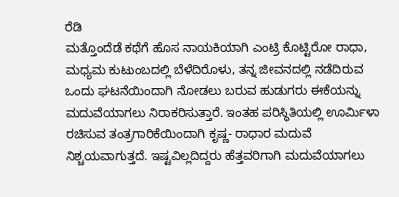ರೆಡಿ
ಮತ್ತೊಂದೆಡೆ ಕಥೆಗೆ ಹೊಸ ನಾಯಕಿಯಾಗಿ ಎಂಟ್ರಿ ಕೊಟ್ಟಿರೋ ರಾಧಾ, ಮಧ್ಯಮ ಕುಟುಂಬದಲ್ಲಿ ಬೆಳೆದಿರೊಳು, ತನ್ನ ಜೀವನದಲ್ಲಿ ನಡೆದಿರುವ ಒಂದು ಘಟನೆಯಿಂದಾಗಿ ನೋಡಲು ಬರುವ ಹುಡುಗರು ಈಕೆಯನ್ನು ಮದುವೆಯಾಗಲು ನಿರಾಕರಿಸುತ್ತಾರೆ. ಇಂತಹ ಪರಿಸ್ಥಿತಿಯಲ್ಲಿ ಊರ್ಮಿಳಾ ರಚಿಸುವ ತಂತ್ರಗಾರಿಕೆಯಿಂದಾಗಿ ಕೃಷ್ಣ- ರಾಧಾರ ಮದುವೆ ನಿಶ್ಚಯವಾಗುತ್ತದೆ. ಇಷ್ಟವಿಲ್ಲದಿದ್ದರು ಹೆತ್ತವರಿಗಾಗಿ ಮದುವೆಯಾಗಲು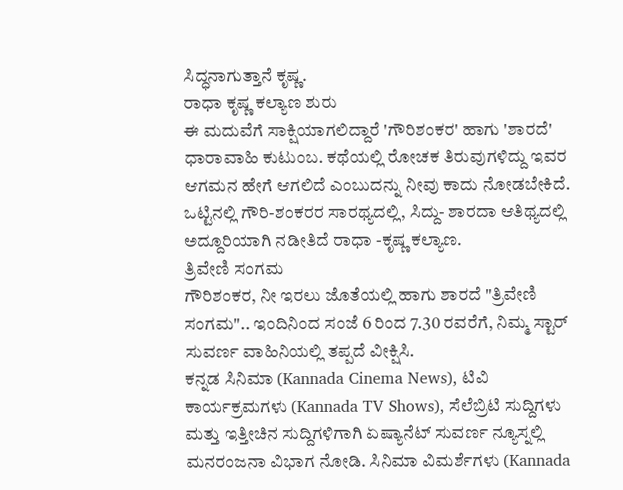ಸಿದ್ಧನಾಗುತ್ತಾನೆ ಕೃಷ್ಣ.
ರಾಧಾ ಕೃಷ್ಣ ಕಲ್ಯಾಣ ಶುರು
ಈ ಮದುವೆಗೆ ಸಾಕ್ಷಿಯಾಗಲಿದ್ದಾರೆ 'ಗೌರಿಶಂಕರ' ಹಾಗು 'ಶಾರದೆ' ಧಾರಾವಾಹಿ ಕುಟುಂಬ. ಕಥೆಯಲ್ಲಿ ರೋಚಕ ತಿರುವುಗಳಿದ್ದು ಇವರ ಆಗಮನ ಹೇಗೆ ಆಗಲಿದೆ ಎಂಬುದನ್ನು ನೀವು ಕಾದು ನೋಡಬೇಕಿದೆ. ಒಟ್ಟಿನಲ್ಲಿ ಗೌರಿ-ಶಂಕರರ ಸಾರಥ್ಯದಲ್ಲಿ, ಸಿದ್ದು- ಶಾರದಾ ಆತಿಥ್ಯದಲ್ಲಿ ಅದ್ದೂರಿಯಾಗಿ ನಡೀತಿದೆ ರಾಧಾ -ಕೃಷ್ಣ ಕಲ್ಯಾಣ.
ತ್ರಿವೇಣಿ ಸಂಗಮ
ಗೌರಿಶಂಕರ, ನೀ ಇರಲು ಜೊತೆಯಲ್ಲಿ ಹಾಗು ಶಾರದೆ "ತ್ರಿವೇಣಿ ಸಂಗಮ".. ಇಂದಿನಿಂದ ಸಂಜೆ 6 ರಿಂದ 7.30 ರವರೆಗೆ, ನಿಮ್ಮ ಸ್ಟಾರ್ ಸುವರ್ಣ ವಾಹಿನಿಯಲ್ಲಿ ತಪ್ಪದೆ ವೀಕ್ಷಿಸಿ.
ಕನ್ನಡ ಸಿನಿಮಾ (Kannada Cinema News), ಟಿವಿ ಕಾರ್ಯಕ್ರಮಗಳು (Kannada TV Shows), ಸೆಲೆಬ್ರಿಟಿ ಸುದ್ದಿಗಳು ಮತ್ತು ಇತ್ತೀಚಿನ ಸುದ್ದಿಗಳಿಗಾಗಿ ಏಷ್ಯಾನೆಟ್ ಸುವರ್ಣ ನ್ಯೂಸ್ನಲ್ಲಿ ಮನರಂಜನಾ ವಿಭಾಗ ನೋಡಿ. ಸಿನಿಮಾ ವಿಮರ್ಶೆಗಳು (Kannada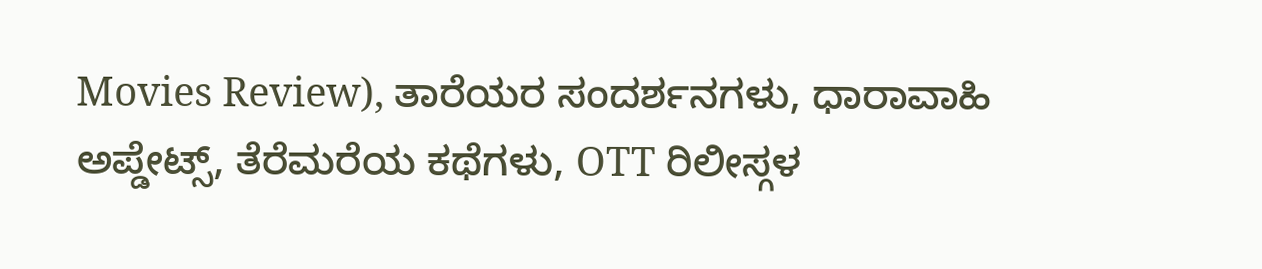Movies Review), ತಾರೆಯರ ಸಂದರ್ಶನಗಳು, ಧಾರಾವಾಹಿ ಅಪ್ಡೇಟ್ಸ್, ತೆರೆಮರೆಯ ಕಥೆಗಳು, OTT ರಿಲೀಸ್ಗಳ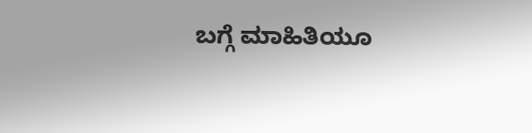ಬಗ್ಗೆ ಮಾಹಿತಿಯೂ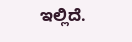ಇಲ್ಲಿದೆ.